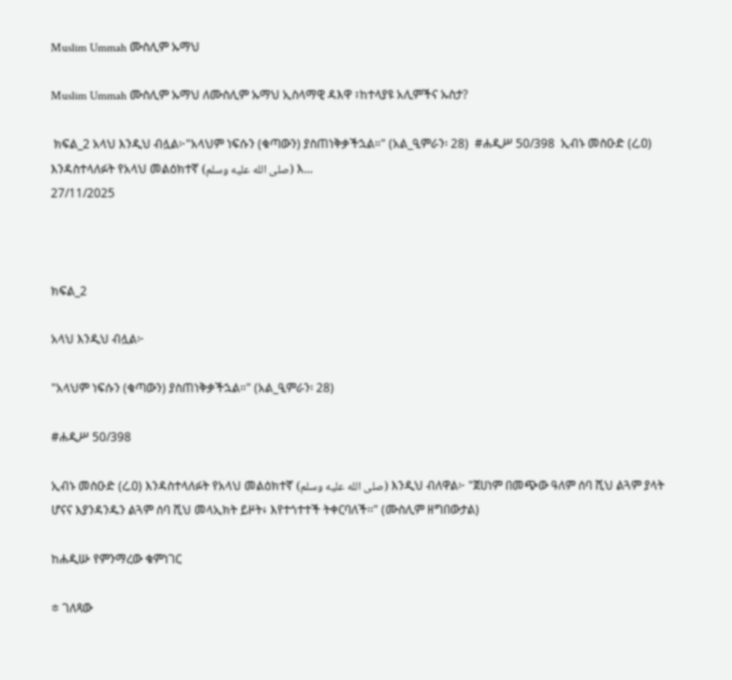Muslim Ummah ሙስሊም ኡማህ

Muslim Ummah ሙስሊም ኡማህ ለሙስሊም ኡማህ ኢስላማዊ ዳእዋ ፣ከተላያዩ አሊምችና ኡስታ?

 ክፍል_2 አላህ እንዲህ ብሏል፦"አላህም ነፍሱን (ቁጣውን) ያስጠነቅቃችኋል።" (አል_ዒምራን፡ 28)  #ሐዲሥ 50/398  ኢብኑ መስዑድ (ረ.ዐ) እንዳስተላለፉት የአላህ መልዕክተኛ (صلى الله عليه وسلم) እ...
27/11/2025



ክፍል_2

አላህ እንዲህ ብሏል፦

"አላህም ነፍሱን (ቁጣውን) ያስጠነቅቃችኋል።" (አል_ዒምራን፡ 28)

#ሐዲሥ 50/398

ኢብኑ መስዑድ (ረ.ዐ) እንዳስተላለፉት የአላህ መልዕክተኛ (صلى الله عليه وسلم) እንዲህ ብለዋል፦ "ጀሀነም በመጭው ዓለም ሰባ ሺህ ልጓም ያላት ሆናና እያንዳንዱን ልጓም ሰባ ሺህ መላኢክት ይዞት፥ እየተጎተተች ትቀርባለች፡፡" (ሙስሊም ዘግበውታል)

ከሐዲሡ የምንማረው ቁምነገር

፨ ገለጻው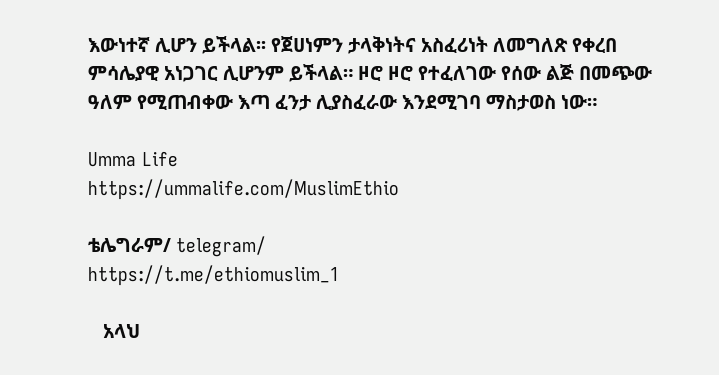እውነተኛ ሊሆን ይችላል፡፡ የጀሀነምን ታላቅነትና አስፈሪነት ለመግለጽ የቀረበ ምሳሌያዊ አነጋገር ሊሆንም ይችላል። ዞሮ ዞሮ የተፈለገው የሰው ልጅ በመጭው ዓለም የሚጠብቀው እጣ ፈንታ ሊያስፈራው እንደሚገባ ማስታወስ ነው።

Umma Life
https://ummalife.com/MuslimEthio

ቴሌግራም/ telegram/
https://t.me/ethiomuslim_1

   አላህ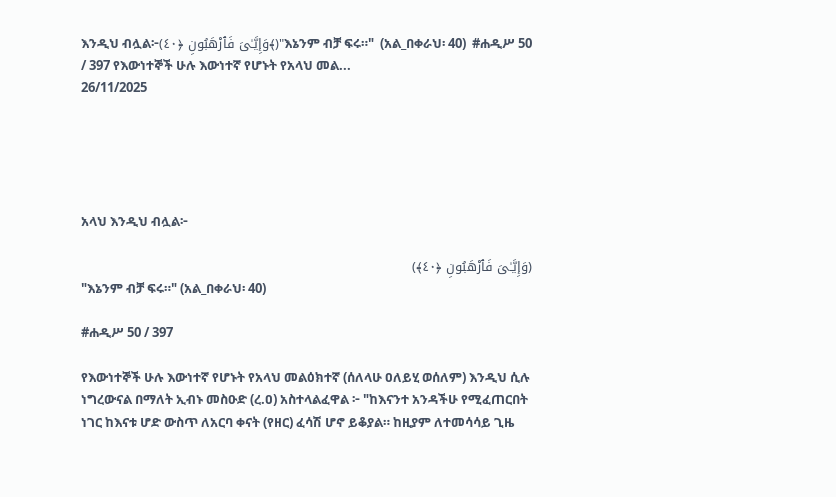እንዲህ ብሏል፦(وَإِيَّـٰىَ فَٱرْهَبُونِ ﴿٤٠﴾)"እኔንም ብቻ ፍሩ።"  (አል_በቀራህ፡ 40)  #ሐዲሥ 50 / 397 የእውነተኞች ሁሉ እውነተኛ የሆኑት የአላህ መል...
26/11/2025





አላህ እንዲህ ብሏል፦

(وَإِيَّـٰىَ فَٱرْهَبُونِ ﴿٤٠﴾)
"እኔንም ብቻ ፍሩ።" (አል_በቀራህ፡ 40)

#ሐዲሥ 50 / 397

የእውነተኞች ሁሉ እውነተኛ የሆኑት የአላህ መልዕክተኛ (ሰለላሁ ዐለይሂ ወሰለም) እንዲህ ሲሉ ነግረውናል በማለት ኢብኑ መስዑድ (ረ.ዐ) አስተላልፈዋል ፦ "ከእናንተ አንዳችሁ የሚፈጠርበት ነገር ከእናቱ ሆድ ውስጥ ለአርባ ቀናት (የዘር) ፈሳሽ ሆኖ ይቆያል። ከዚያም ለተመሳሳይ ጊዜ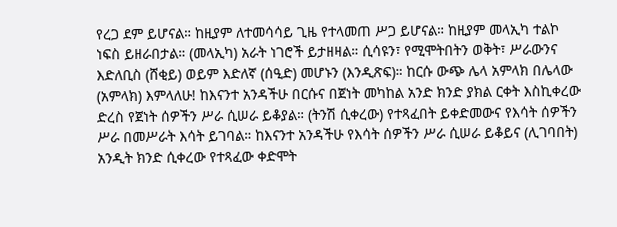የረጋ ደም ይሆናል። ከዚያም ለተመሳሳይ ጊዜ የተላመጠ ሥጋ ይሆናል። ከዚያም መላኢካ ተልኮ ነፍስ ይዘራበታል። (መላኢካ) አራት ነገሮች ይታዘዛል። ሲሳዩን፣ የሚሞትበትን ወቅት፣ ሥራውንና እድለቢስ (ሸቂይ) ወይም እድለኛ (ሰዒድ) መሆኑን (እንዲጽፍ)። ከርሱ ውጭ ሌላ አምላክ በሌላው (አምላክ) እምላለሁ! ከእናንተ አንዳችሁ በርሱና በጀነት መካከል አንድ ክንድ ያክል ርቀት እስኪቀረው ድረስ የጀነት ሰዎችን ሥራ ሲሠራ ይቆያል። (ትንሽ ሲቀረው) የተጻፈበት ይቀድመውና የእሳት ሰዎችን ሥራ በመሥራት እሳት ይገባል። ከእናንተ አንዳችሁ የእሳት ሰዎችን ሥራ ሲሠራ ይቆይና (ሊገባበት) አንዲት ክንድ ሲቀረው የተጻፈው ቀድሞት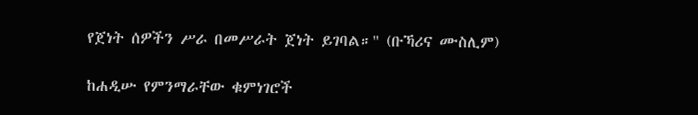የጀነት ሰዎችን ሥራ በመሥራት ጀነት ይገባል።" (ቡኻሪና ሙስሊም)

ከሐዲሡ የምንማራቸው ቁምነገሮች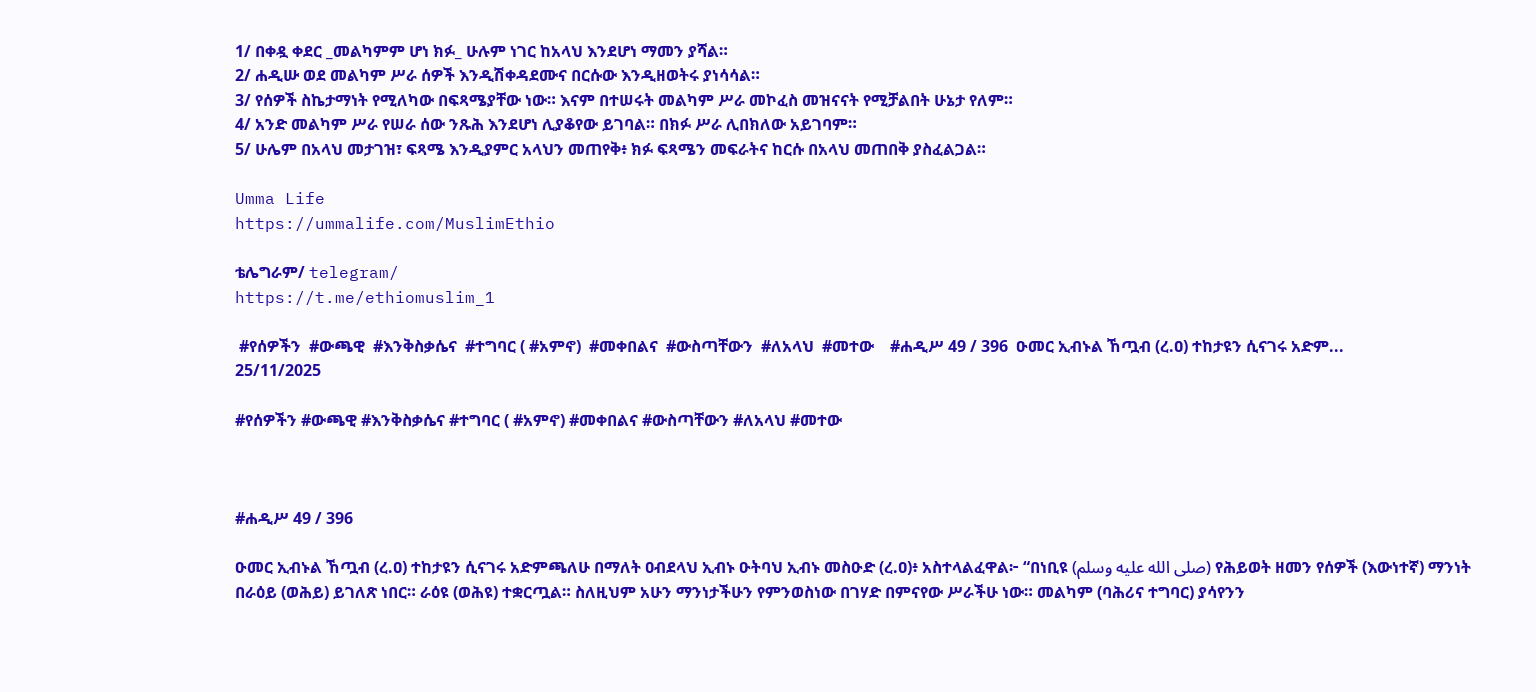1/ በቀዷ ቀደር _መልካምም ሆነ ክፉ_ ሁሉም ነገር ከአላህ እንደሆነ ማመን ያሻል።
2/ ሐዲሡ ወደ መልካም ሥራ ሰዎች እንዲሽቀዳደሙና በርሱው እንዲዘወትሩ ያነሳሳል።
3/ የሰዎች ስኬታማነት የሚለካው በፍጻሜያቸው ነው። እናም በተሠሩት መልካም ሥራ መኮፈስ መዝናናት የሚቻልበት ሁኔታ የለም።
4/ አንድ መልካም ሥራ የሠራ ሰው ንጹሕ እንደሆነ ሊያቆየው ይገባል። በክፉ ሥራ ሊበክለው አይገባም።
5/ ሁሌም በአላህ መታገዝ፣ ፍጻሜ እንዲያምር አላህን መጠየቅ፥ ክፉ ፍጻሜን መፍራትና ከርሱ በአላህ መጠበቅ ያስፈልጋል።

Umma Life
https://ummalife.com/MuslimEthio

ቴሌግራም/ telegram/
https://t.me/ethiomuslim_1

 #የሰዎችን  #ውጫዊ  #እንቅስቃሴና  #ተግባር ( #አምኖ)  #መቀበልና  #ውስጣቸውን  #ለአላህ  #መተው    #ሐዲሥ 49 / 396  ዑመር ኢብኑል ኸጧብ (ረ.ዐ) ተከታዩን ሲናገሩ አድም...
25/11/2025

#የሰዎችን #ውጫዊ #እንቅስቃሴና #ተግባር ( #አምኖ) #መቀበልና #ውስጣቸውን #ለአላህ #መተው



#ሐዲሥ 49 / 396

ዑመር ኢብኑል ኸጧብ (ረ.ዐ) ተከታዩን ሲናገሩ አድምጫለሁ በማለት ዐብደላህ ኢብኑ ዑትባህ ኢብኑ መስዑድ (ረ.ዐ)፥ አስተላልፈዋል፦ “በነቢዩ (صلى الله عليه وسلم) የሕይወት ዘመን የሰዎች (እውነተኛ) ማንነት በራዕይ (ወሕይ) ይገለጽ ነበር። ራዕዩ (ወሕዩ) ተቋርጧል። ስለዚህም አሁን ማንነታችሁን የምንወስነው በገሃድ በምናየው ሥራችሁ ነው። መልካም (ባሕሪና ተግባር) ያሳየንን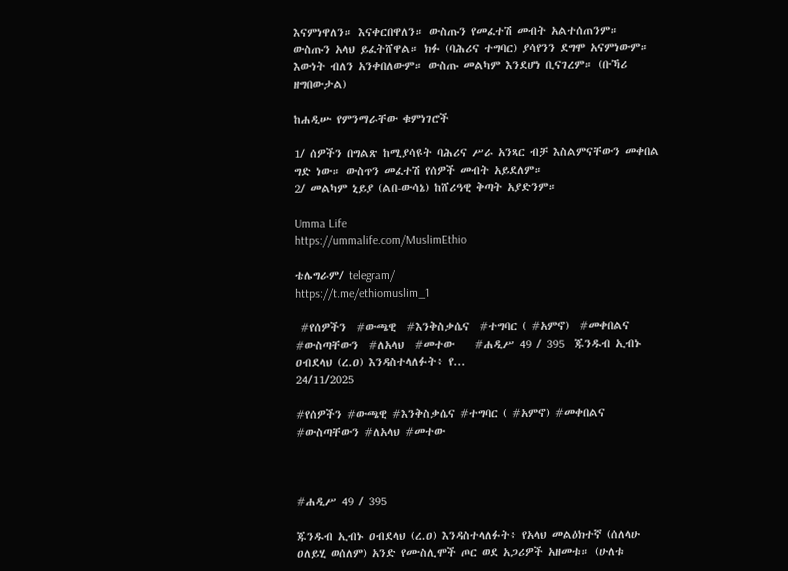እናምነዋለን። እናቀርበዋለን። ውስጡን የመፈተሽ መብት አልተሰጠንም። ውስጡን አላህ ይፈትሸዋል። ክፉ (ባሕሪና ተግባር) ያሳየንን ደግሞ አናምነውም። እውነት ብለን አንቀበለውም። ውስጡ መልካም እንደሆነ ቢናገረም። (ቡኻሪ ዘግበውታል)

ከሐዲሡ የምንማራቸው ቁምነገሮች

1/ ሰዎችን በግልጽ ከሚያሳዩት ባሕሪና ሥራ አንጻር ብቻ እስልምናቸውን መቀበል ግድ ነው። ውስጥን መፈተሽ የሰዎች መብት አይደለም።
2/ መልካም ኒይያ (ልበ-ውሳኔ) ከሸሪዓዊ ቅጣት አያድንም።

Umma Life
https://ummalife.com/MuslimEthio

ቴሌግራም/ telegram/
https://t.me/ethiomuslim_1

 #የሰዎችን  #ውጫዊ  #እንቅስቃሴና  #ተግባር ( #አምኖ)  #መቀበልና  #ውስጣቸውን  #ለአላህ  #መተው    #ሐዲሥ 49 / 395  ጁንዱብ ኢብኑ ዐብደላህ (ረ.ዐ) እንዳስተላለፉት፥ የ...
24/11/2025

#የሰዎችን #ውጫዊ #እንቅስቃሴና #ተግባር ( #አምኖ) #መቀበልና #ውስጣቸውን #ለአላህ #መተው



#ሐዲሥ 49 / 395

ጁንዱብ ኢብኑ ዐብደላህ (ረ.ዐ) እንዳስተላለፉት፥ የአላህ መልዕክተኛ (ሰለላሁ ዐለይሂ ወሰለም) አንድ የሙስሊሞች ጦር ወደ አጋሪዎች አዘመቱ። (ሁለቱ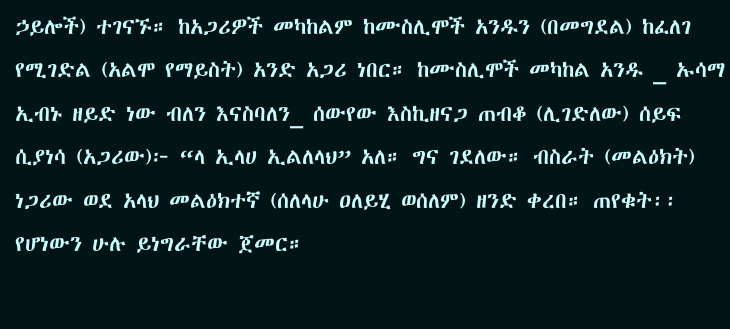ኃይሎች) ተገናኙ። ከአጋሪዎች መካከልም ከሙስሊሞች አንዱን (በመግደል) ከፈለገ የሚገድል (አልሞ የማይስት) አንድ አጋሪ ነበር። ከሙስሊሞች መካከል አንዱ _ ኡሳማ ኢብኑ ዘይድ ነው ብለን እናስባለን_ ሰውየው እስኪዘናጋ ጠብቆ (ሊገድለው) ሰይፍ ሲያነሳ (አጋሪው)፦ “ላ ኢላሀ ኢልለላህ” አለ። ግና ገደለው። ብስራት (መልዕክት) ነጋሪው ወደ አላህ መልዕክተኛ (ሰለላሁ ዐለይሂ ወሰለም) ዘንድ ቀረበ። ጠየቁት፡፡ የሆነውን ሁሉ ይነግራቸው ጀመር።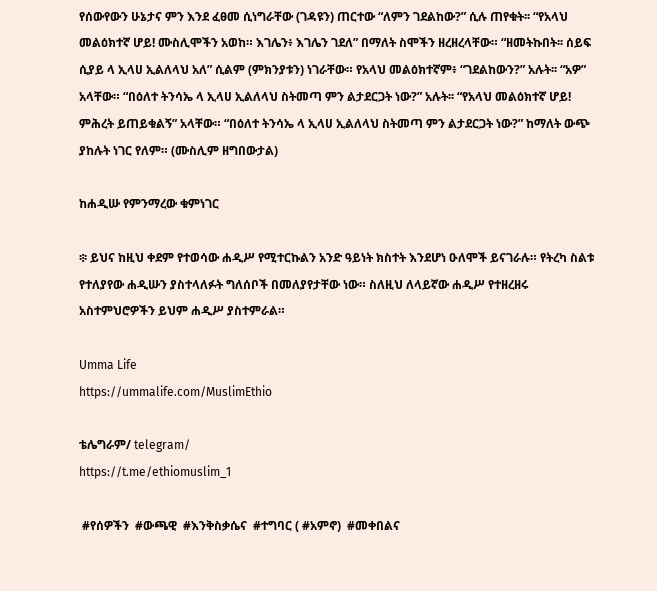የሰውየውን ሁኔታና ምን እንደ ፈፀመ ሲነግራቸው (ገዳዩን) ጠርተው “ለምን ገደልከው?” ሲሉ ጠየቁት፡፡ “የአላህ መልዕክተኛ ሆይ! ሙስሊሞችን አወከ። እገሌን፥ እገሌን ገደለ” በማለት ስሞችን ዘረዘረላቸው። “ዘመትኩበት፡፡ ሰይፍ ሲያይ ላ ኢላሀ ኢልለላህ አለ” ሲልም (ምክንያቱን) ነገራቸው። የአላህ መልዕክተኛም፥ “ገደልከውን?” አሉት፡፡ “አዎ” አላቸው። “በዕለተ ትንሳኤ ላ ኢላሀ ኢልለላህ ስትመጣ ምን ልታደርጋት ነው?” አሉት፡፡ “የአላህ መልዕክተኛ ሆይ! ምሕረት ይጠይቁልኝ” አላቸው። “በዕለተ ትንሳኤ ላ ኢላሀ ኢልለላህ ስትመጣ ምን ልታደርጋት ነው?” ከማለት ውጭ ያከሉት ነገር የለም። (ሙስሊም ዘግበውታል)

ከሐዲሡ የምንማረው ቁምነገር

፨ ይህና ከዚህ ቀደም የተወሳው ሐዲሥ የሚተርኩልን አንድ ዓይነት ክስተት እንደሆነ ዑለሞች ይናገራሉ። የትረካ ስልቱ የተለያየው ሐዲሡን ያስተላለፉት ግለሰቦች በመለያየታቸው ነው። ስለዚህ ለላይኛው ሐዲሥ የተዘረዘሩ አስተምህሮዎችን ይህም ሐዲሥ ያስተምራል።

Umma Life
https://ummalife.com/MuslimEthio

ቴሌግራም/ telegram/
https://t.me/ethiomuslim_1

 #የሰዎችን  #ውጫዊ  #እንቅስቃሴና  #ተግባር ( #አምኖ)  #መቀበልና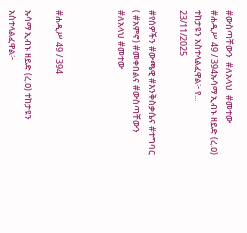#ውስጣቸውን  #ለአላህ  #መተው    #ሐዲሥ 49 / 394ኡሳማ ኢብኑ ዘይድ (ረ.ዐ) ተከታዩን አስተላልፈዋል፦ የ...
23/11/2025

#የሰዎችን #ውጫዊ #እንቅስቃሴና #ተግባር ( #አምኖ) #መቀበልና #ውስጣቸውን #ለአላህ #መተው



#ሐዲሥ 49 / 394

ኡሳማ ኢብኑ ዘይድ (ረ.ዐ) ተከታዩን አስተላልፈዋል፦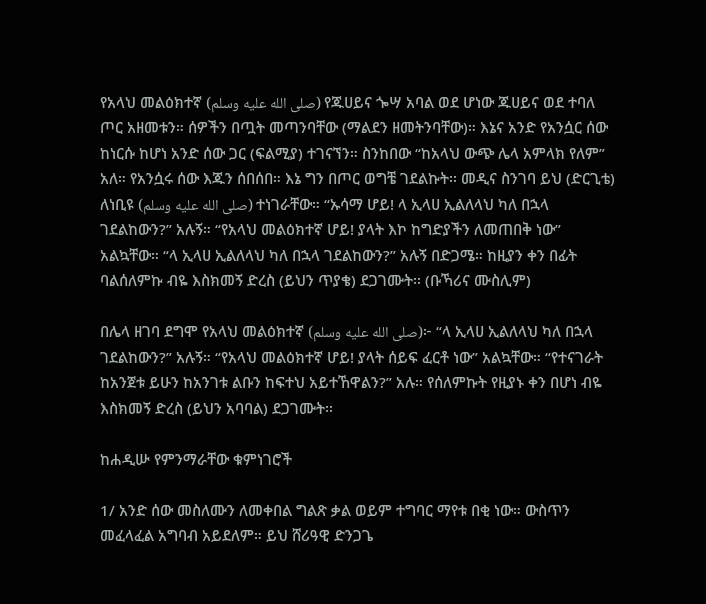የአላህ መልዕክተኛ (صلى الله عليه وسلم) የጁሀይና ጐሣ አባል ወደ ሆነው ጁሀይና ወደ ተባለ ጦር አዘመቱን። ሰዎችን በጧት መጣንባቸው (ማልደን ዘመትንባቸው)። እኔና አንድ የአንሷር ሰው ከነርሱ ከሆነ አንድ ሰው ጋር (ፍልሚያ) ተገናኘን። ስንከበው “ከአላህ ውጭ ሌላ አምላክ የለም” አለ። የአንሷሩ ሰው እጁን ሰበሰበ። እኔ ግን በጦር ወግቼ ገደልኩት፡፡ መዲና ስንገባ ይህ (ድርጊቴ) ለነቢዩ (صلى الله عليه وسلم) ተነገራቸው። “ኡሳማ ሆይ! ላ ኢላሀ ኢልለላህ ካለ በኋላ ገደልከውን?” አሉኝ። “የአላህ መልዕክተኛ ሆይ! ያላት እኮ ከግድያችን ለመጠበቅ ነው” አልኳቸው። “ላ ኢላሀ ኢልለላህ ካለ በኋላ ገደልከውን?” አሉኝ በድጋሜ። ከዚያን ቀን በፊት ባልሰለምኩ ብዬ እስክመኝ ድረስ (ይህን ጥያቄ) ደጋገሙት፡፡ (ቡኻሪና ሙስሊም)

በሌላ ዘገባ ደግሞ የአላህ መልዕክተኛ (صلى الله عليه وسلم)፦ “ላ ኢላሀ ኢልለላህ ካለ በኋላ ገደልከውን?” አሉኝ። “የአላህ መልዕክተኛ ሆይ! ያላት ሰይፍ ፈርቶ ነው” አልኳቸው። “የተናገራት ከአንጀቱ ይሁን ከአንገቱ ልቡን ከፍተህ አይተኸዋልን?” አሉ። የሰለምኩት የዚያኑ ቀን በሆነ ብዬ እስክመኝ ድረስ (ይህን አባባል) ደጋገሙት፡፡

ከሐዲሡ የምንማራቸው ቁምነገሮች

1/ አንድ ሰው መስለሙን ለመቀበል ግልጽ ቃል ወይም ተግባር ማየቱ በቂ ነው። ውስጥን መፈላፈል አግባብ አይደለም። ይህ ሸሪዓዊ ድንጋጌ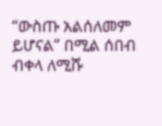“ውስጡ አልሰለመም ይሆናል” በሚል ሰበብ ብቀላ ለሚሹ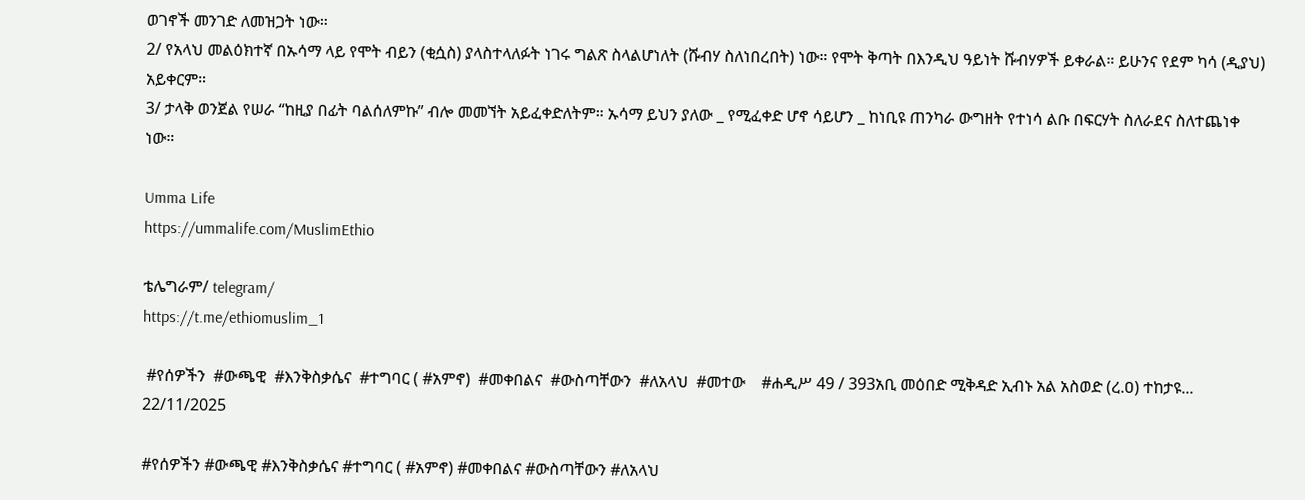ወገኖች መንገድ ለመዝጋት ነው።
2/ የአላህ መልዕክተኛ በኡሳማ ላይ የሞት ብይን (ቂሷስ) ያላስተላለፉት ነገሩ ግልጽ ስላልሆነለት (ሹብሃ ስለነበረበት) ነው። የሞት ቅጣት በእንዲህ ዓይነት ሹብሃዎች ይቀራል። ይሁንና የደም ካሳ (ዲያህ) አይቀርም።
3/ ታላቅ ወንጀል የሠራ “ከዚያ በፊት ባልሰለምኩ” ብሎ መመኘት አይፈቀድለትም። ኡሳማ ይህን ያለው _ የሚፈቀድ ሆኖ ሳይሆን _ ከነቢዩ ጠንካራ ውግዘት የተነሳ ልቡ በፍርሃት ስለራደና ስለተጨነቀ ነው።

Umma Life
https://ummalife.com/MuslimEthio

ቴሌግራም/ telegram/
https://t.me/ethiomuslim_1

 #የሰዎችን  #ውጫዊ  #እንቅስቃሴና  #ተግባር ( #አምኖ)  #መቀበልና  #ውስጣቸውን  #ለአላህ  #መተው    #ሐዲሥ 49 / 393አቢ መዕበድ ሚቅዳድ ኢብኑ አል አስወድ (ረ.ዐ) ተከታዩ...
22/11/2025

#የሰዎችን #ውጫዊ #እንቅስቃሴና #ተግባር ( #አምኖ) #መቀበልና #ውስጣቸውን #ለአላህ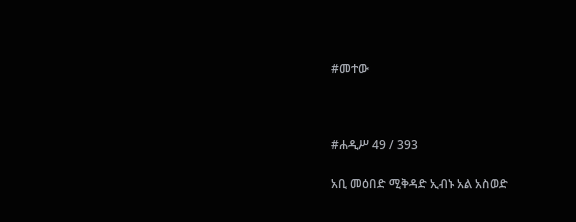#መተው



#ሐዲሥ 49 / 393

አቢ መዕበድ ሚቅዳድ ኢብኑ አል አስወድ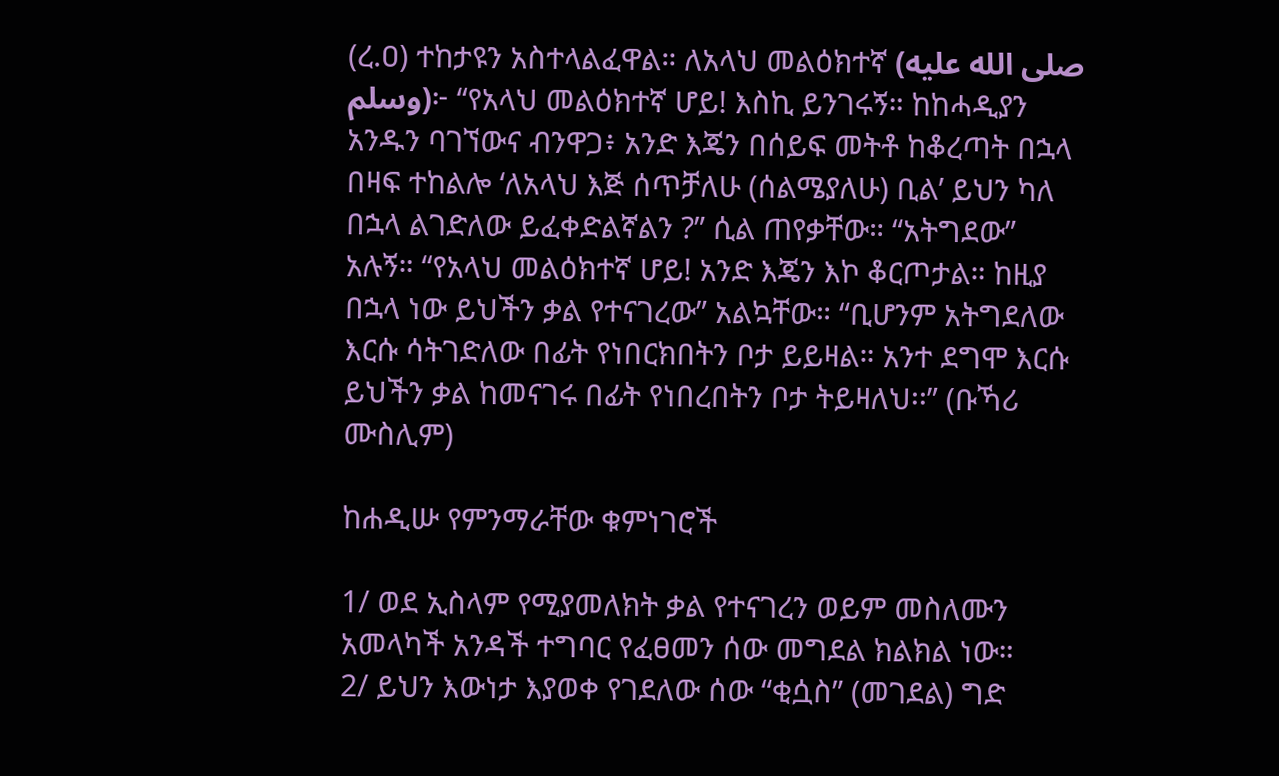(ረ.ዐ) ተከታዩን አስተላልፈዋል። ለአላህ መልዕክተኛ (صلى الله عليه وسلم)፦ “የአላህ መልዕክተኛ ሆይ! እስኪ ይንገሩኝ። ከከሓዲያን አንዱን ባገኘውና ብንዋጋ፥ አንድ እጄን በሰይፍ መትቶ ከቆረጣት በኋላ በዛፍ ተከልሎ ‘ለአላህ እጅ ሰጥቻለሁ (ሰልሜያለሁ) ቢል’ ይህን ካለ በኋላ ልገድለው ይፈቀድልኛልን ?” ሲል ጠየቃቸው። “አትግደው” አሉኝ። “የአላህ መልዕክተኛ ሆይ! አንድ እጄን እኮ ቆርጦታል። ከዚያ በኋላ ነው ይህችን ቃል የተናገረው” አልኳቸው። “ቢሆንም አትግደለው እርሱ ሳትገድለው በፊት የነበርክበትን ቦታ ይይዛል። አንተ ደግሞ እርሱ ይህችን ቃል ከመናገሩ በፊት የነበረበትን ቦታ ትይዛለህ፡፡” (ቡኻሪ ሙስሊም)

ከሐዲሡ የምንማራቸው ቁምነገሮች

1/ ወደ ኢስላም የሚያመለክት ቃል የተናገረን ወይም መስለሙን አመላካች አንዳች ተግባር የፈፀመን ሰው መግደል ክልክል ነው።
2/ ይህን እውነታ እያወቀ የገደለው ሰው “ቂሷስ” (መገደል) ግድ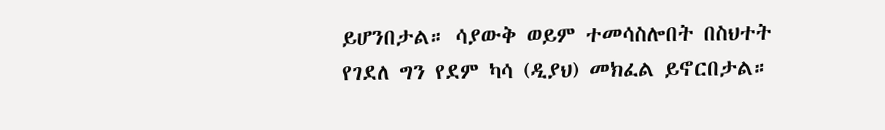ይሆንበታል። ሳያውቅ ወይም ተመሳስሎበት በስህተት የገደለ ግን የደም ካሳ (ዲያህ) መክፈል ይኖርበታል።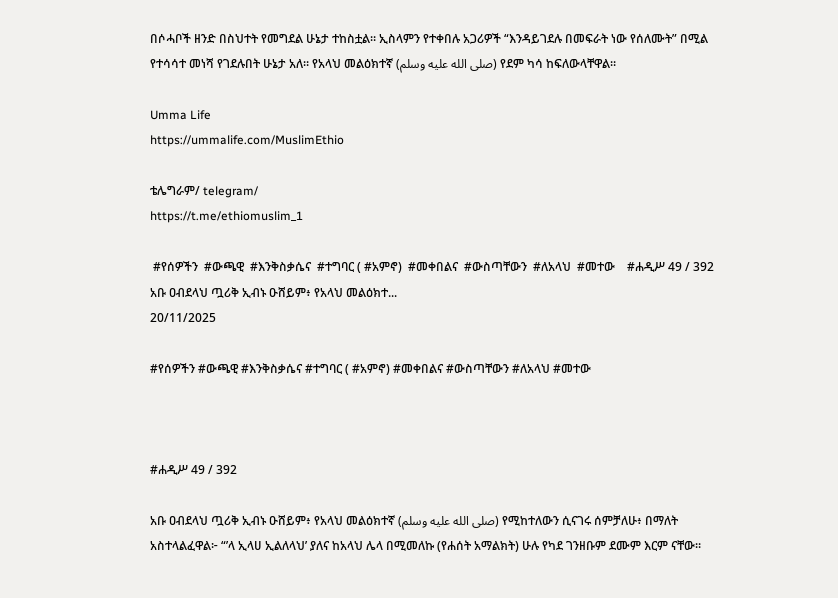በሶሓቦች ዘንድ በስህተት የመግደል ሁኔታ ተከስቷል። ኢስላምን የተቀበሉ አጋሪዎች “እንዳይገደሉ በመፍራት ነው የሰለሙት” በሚል የተሳሳተ መነሻ የገደሉበት ሁኔታ አለ። የአላህ መልዕክተኛ (صلى الله عليه وسلم) የደም ካሳ ከፍለውላቸዋል።

Umma Life
https://ummalife.com/MuslimEthio

ቴሌግራም/ telegram/
https://t.me/ethiomuslim_1

 #የሰዎችን  #ውጫዊ  #እንቅስቃሴና  #ተግባር ( #አምኖ)  #መቀበልና  #ውስጣቸውን  #ለአላህ  #መተው    #ሐዲሥ 49 / 392  አቡ ዐብደላህ ጧሪቅ ኢብኑ ዑሸይም፥ የአላህ መልዕክተ...
20/11/2025

#የሰዎችን #ውጫዊ #እንቅስቃሴና #ተግባር ( #አምኖ) #መቀበልና #ውስጣቸውን #ለአላህ #መተው



#ሐዲሥ 49 / 392

አቡ ዐብደላህ ጧሪቅ ኢብኑ ዑሸይም፥ የአላህ መልዕክተኛ (صلى الله عليه وسلم) የሚከተለውን ሲናገሩ ሰምቻለሁ፥ በማለት አስተላልፈዋል፦ “’ላ ኢላሀ ኢልለላህ’ ያለና ከአላህ ሌላ በሚመለኩ (የሐሰት አማልክት) ሁሉ የካደ ገንዘቡም ደሙም እርም ናቸው።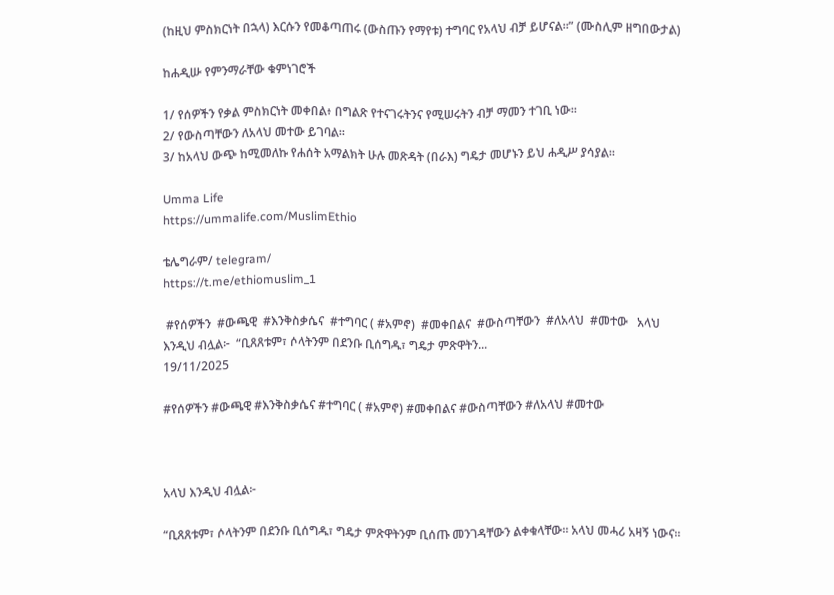(ከዚህ ምስክርነት በኋላ) እርሱን የመቆጣጠሩ (ውስጡን የማየቱ) ተግባር የአላህ ብቻ ይሆናል።” (ሙስሊም ዘግበውታል)

ከሐዲሡ የምንማራቸው ቁምነገሮች

1/ የሰዎችን የቃል ምስክርነት መቀበል፥ በግልጽ የተናገሩትንና የሚሠሩትን ብቻ ማመን ተገቢ ነው።
2/ የውስጣቸውን ለአላህ መተው ይገባል።
3/ ከአላህ ውጭ ከሚመለኩ የሐሰት አማልክት ሁሉ መጽዳት (በራእ) ግዴታ መሆኑን ይህ ሐዲሥ ያሳያል።

Umma Life
https://ummalife.com/MuslimEthio

ቴሌግራም/ telegram/
https://t.me/ethiomuslim_1

 #የሰዎችን  #ውጫዊ  #እንቅስቃሴና  #ተግባር ( #አምኖ)  #መቀበልና  #ውስጣቸውን  #ለአላህ  #መተው   አላህ እንዲህ ብሏል፦  “ቢጸጸቱም፣ ሶላትንም በደንቡ ቢሰግዱ፣ ግዴታ ምጽዋትን...
19/11/2025

#የሰዎችን #ውጫዊ #እንቅስቃሴና #ተግባር ( #አምኖ) #መቀበልና #ውስጣቸውን #ለአላህ #መተው



አላህ እንዲህ ብሏል፦

“ቢጸጸቱም፣ ሶላትንም በደንቡ ቢሰግዱ፣ ግዴታ ምጽዋትንም ቢሰጡ መንገዳቸውን ልቀቁላቸው። አላህ መሓሪ አዛኝ ነውና።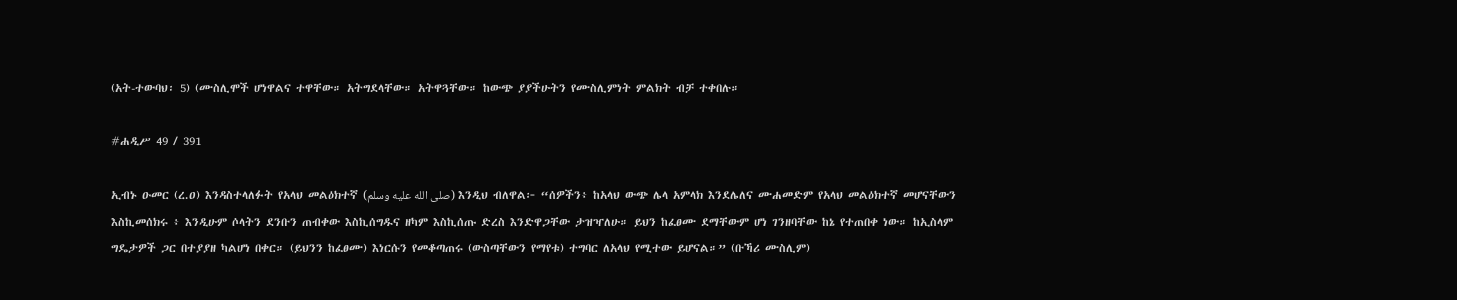(አት-ተውባህ፡ 5) (ሙስሊሞች ሆነዋልና ተዋቸው። አትግደላቸው። አትዋጓቸው። ከውጭ ያያችሁትን የሙስሊምነት ምልክት ብቻ ተቀበሉ።

#ሐዲሥ 49 / 391

ኢብኑ ዑመር (ረ.ዐ) እንዳስተላለፉት የአላህ መልዕክተኛ (صلى الله عليه وسلم) እንዲህ ብለዋል፦ “ሰዎችን፥ ከአላህ ውጭ ሌላ አምላክ እንደሌለና ሙሐመድም የአላህ መልዕክተኛ መሆናቸውን እስኪመሰክሩ ፥ እንዲሁም ሶላትን ደንቡን ጠብቀው እስኪሰግዱና ዘካም እስኪሰጡ ድረስ እንድዋጋቸው ታዝዣለሁ። ይህን ከፈፀሙ ደማቸውም ሆነ ገንዘባቸው ከኔ የተጠበቀ ነው። ከኢስላም ግዴታዎች ጋር በተያያዘ ካልሆነ በቀር። (ይህንን ከፈፀሙ) እነርሱን የመቆጣጠሩ (ውስጣቸውን የማየቱ) ተግባር ለአላህ የሚተው ይሆናል።” (ቡኻሪ ሙስሊም)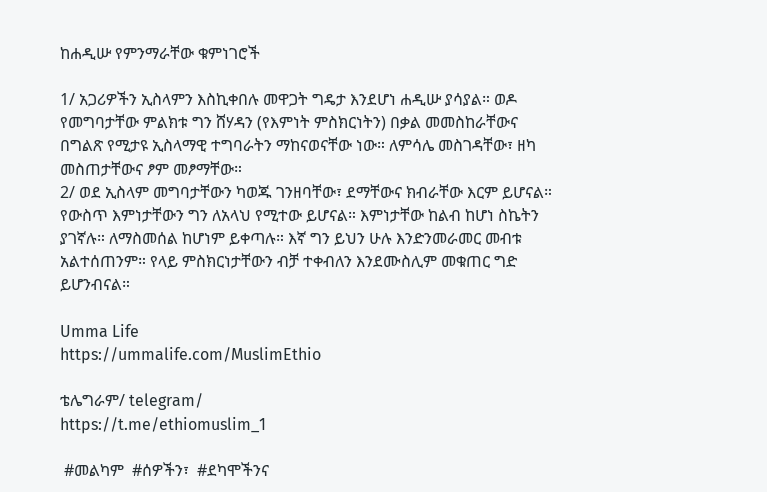ከሐዲሡ የምንማራቸው ቁምነገሮች

1/ አጋሪዎችን ኢስላምን እስኪቀበሉ መዋጋት ግዴታ እንደሆነ ሐዲሡ ያሳያል። ወዶ የመግባታቸው ምልክቱ ግን ሸሃዳን (የእምነት ምስክርነትን) በቃል መመስከራቸውና በግልጽ የሚታዩ ኢስላማዊ ተግባራትን ማከናወናቸው ነው። ለምሳሌ መስገዳቸው፣ ዘካ መስጠታቸውና ፆም መፆማቸው።
2/ ወደ ኢስላም መግባታቸውን ካወጁ ገንዘባቸው፣ ደማቸውና ክብራቸው እርም ይሆናል። የውስጥ እምነታቸውን ግን ለአላህ የሚተው ይሆናል። እምነታቸው ከልብ ከሆነ ስኬትን ያገኛሉ። ለማስመሰል ከሆነም ይቀጣሉ። እኛ ግን ይህን ሁሉ እንድንመራመር መብቱ አልተሰጠንም። የላይ ምስክርነታቸውን ብቻ ተቀብለን እንደሙስሊም መቁጠር ግድ ይሆንብናል።

Umma Life
https://ummalife.com/MuslimEthio

ቴሌግራም/ telegram/
https://t.me/ethiomuslim_1

 #መልካም  #ሰዎችን፣  #ደካሞችንና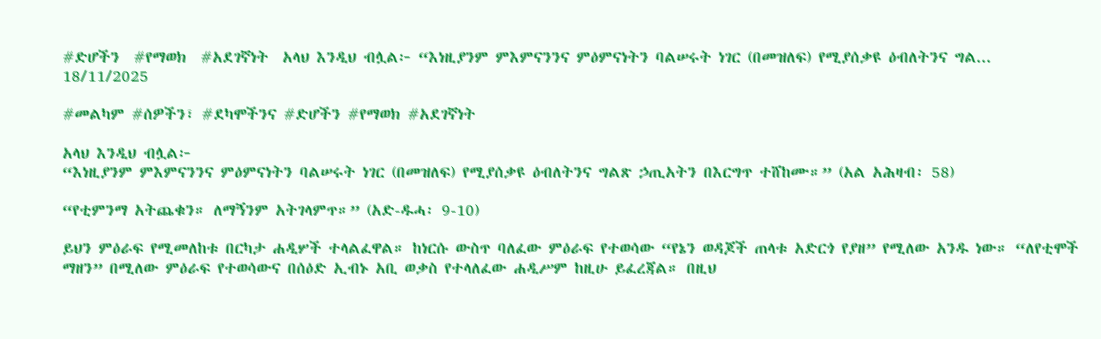#ድሆችን  #የማወክ  #አደገኛነት  አላህ እንዲህ ብሏል፦ “እነዚያንም ምእምናንንና ምዕምናነትን ባልሠሩት ነገር (በመዝለፍ) የሚያሰቃዩ ዕብለትንና ግል...
18/11/2025

#መልካም #ሰዎችን፣ #ደካሞችንና #ድሆችን #የማወክ #አደገኛነት

አላህ እንዲህ ብሏል፦
“እነዚያንም ምእምናንንና ምዕምናነትን ባልሠሩት ነገር (በመዝለፍ) የሚያሰቃዩ ዕብለትንና ግልጽ ኃጢአትን በእርግጥ ተሸከሙ።” (አል አሕዛብ፡ 58)

“የቲምንማ አትጨቁን። ለማኝንም አትገላምጥ።” (አድ-ዱሓ፡ 9-10)

ይህን ምዕራፍ የሚመለከቱ በርካታ ሐዲሦች ተላልፈዋል። ከነርሱ ውስጥ ባለፈው ምዕራፍ የተወሳው “የኔን ወዳጆች ጠላቱ አድርጎ የያዘ” የሚለው አንዱ ነው። “ለየቲሞች ማዘን” በሚለው ምዕራፍ የተወሳውና በሰዕድ ኢብኑ አቢ ወቃስ የተላለፈው ሐዲሥም ከዚሁ ይፈረጃል። በዚህ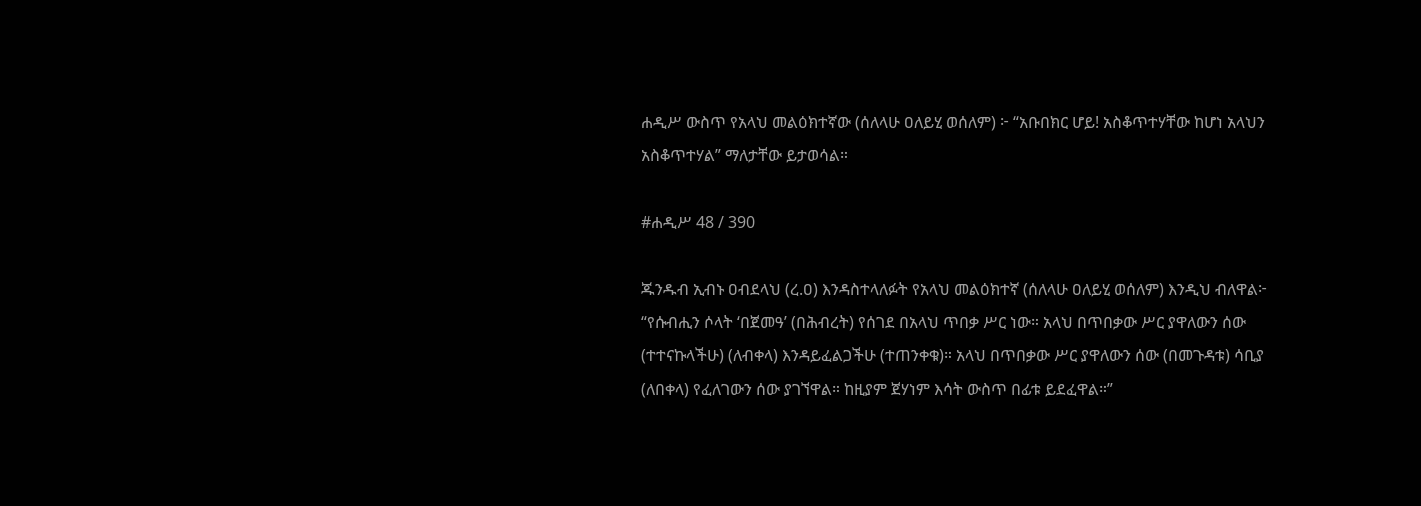ሐዲሥ ውስጥ የአላህ መልዕክተኛው (ሰለላሁ ዐለይሂ ወሰለም) ፦ “አቡበክር ሆይ! አስቆጥተሃቸው ከሆነ አላህን አስቆጥተሃል” ማለታቸው ይታወሳል።

#ሐዲሥ 48 / 390

ጁንዱብ ኢብኑ ዐብደላህ (ረ.ዐ) እንዳስተላለፉት የአላህ መልዕክተኛ (ሰለላሁ ዐለይሂ ወሰለም) እንዲህ ብለዋል፦ “የሱብሒን ሶላት ‘በጀመዓ’ (በሕብረት) የሰገደ በአላህ ጥበቃ ሥር ነው። አላህ በጥበቃው ሥር ያዋለውን ሰው (ተተናኩላችሁ) (ለብቀላ) እንዳይፈልጋችሁ (ተጠንቀቁ)። አላህ በጥበቃው ሥር ያዋለውን ሰው (በመጉዳቱ) ሳቢያ (ለበቀላ) የፈለገውን ሰው ያገኘዋል። ከዚያም ጀሃነም እሳት ውስጥ በፊቱ ይደፈዋል።”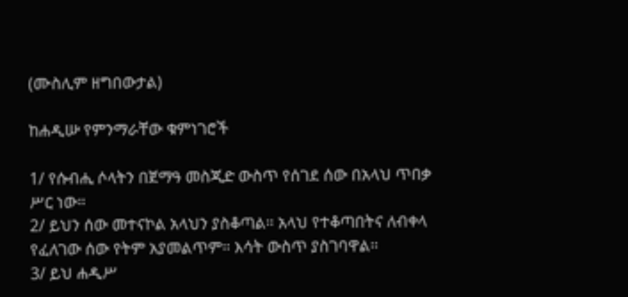(ሙስሊም ዘግበውታል)

ከሐዲሡ የምንማራቸው ቁምነገሮች

1/ የሱብሒ ሶላትን በጀማዓ መስጂድ ውስጥ የሰገደ ሰው በአላህ ጥበቃ ሥር ነው።
2/ ይህን ሰው መተናኮል አላህን ያስቆጣል። አላህ የተቆጣበትና ለብቀላ የፈለገው ሰው የትም አያመልጥም። እሳት ውስጥ ያስገባዋል።
3/ ይህ ሐዲሥ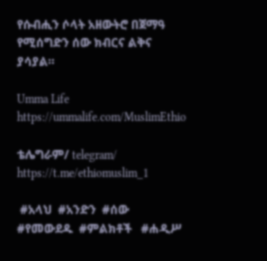የሱብሒን ሶላት አዘውትሮ በጀማዓ የሚሰግድን ሰው ክብርና ልቅና ያሳያል።

Umma Life
https://ummalife.com/MuslimEthio

ቴሌግራም/ telegram/
https://t.me/ethiomuslim_1

 #አላህ  #አንድን  #ሰው  #የመውደዱ  #ምልክቶች   #ሐዲሥ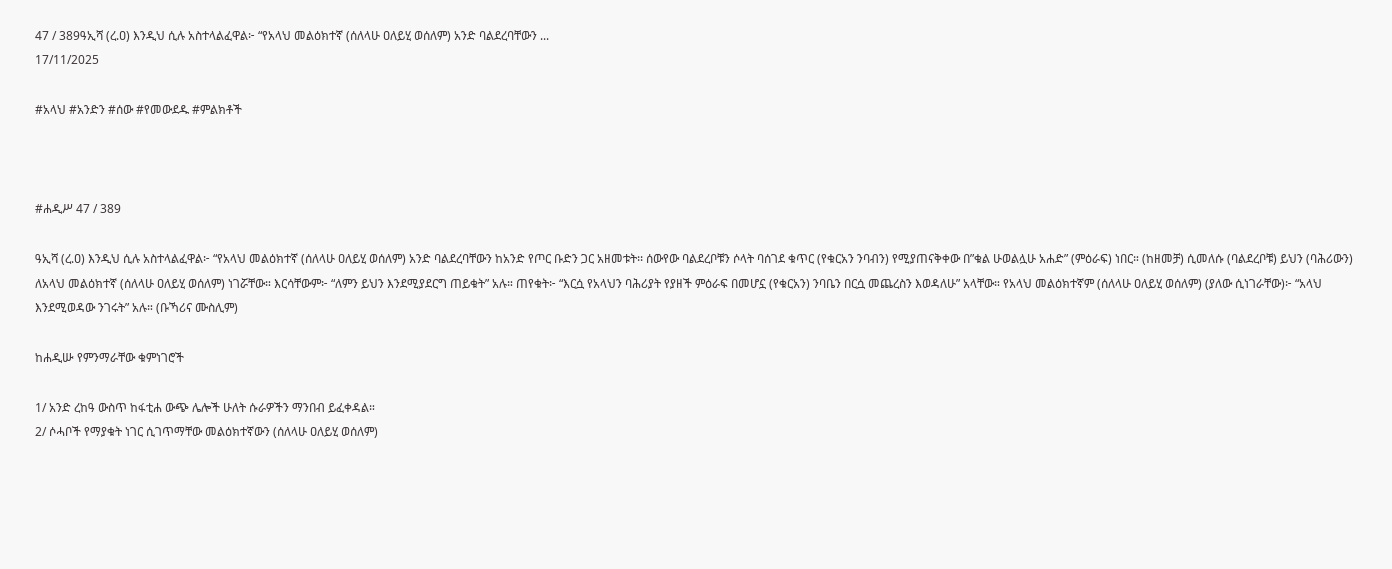47 / 389ዓኢሻ (ረ.ዐ) እንዲህ ሲሉ አስተላልፈዋል፦ “የአላህ መልዕክተኛ (ሰለላሁ ዐለይሂ ወሰለም) አንድ ባልደረባቸውን ...
17/11/2025

#አላህ #አንድን #ሰው #የመውደዱ #ምልክቶች



#ሐዲሥ 47 / 389

ዓኢሻ (ረ.ዐ) እንዲህ ሲሉ አስተላልፈዋል፦ “የአላህ መልዕክተኛ (ሰለላሁ ዐለይሂ ወሰለም) አንድ ባልደረባቸውን ከአንድ የጦር ቡድን ጋር አዘመቱት፡፡ ሰውየው ባልደረቦቹን ሶላት ባሰገደ ቁጥር (የቁርአን ንባብን) የሚያጠናቅቀው በ”ቁል ሁወልሏሁ አሐድ” (ምዕራፍ) ነበር። (ከዘመቻ) ሲመለሱ (ባልደረቦቹ) ይህን (ባሕሪውን) ለአላህ መልዕክተኛ (ሰለላሁ ዐለይሂ ወሰለም) ነገሯቸው። እርሳቸውም፦ “ለምን ይህን እንደሚያደርግ ጠይቁት” አሉ። ጠየቁት፦ “እርሷ የአላህን ባሕሪያት የያዘች ምዕራፍ በመሆኗ (የቁርአን) ንባቤን በርሷ መጨረስን እወዳለሁ” አላቸው። የአላህ መልዕክተኛም (ሰለላሁ ዐለይሂ ወሰለም) (ያለው ሲነገራቸው)፦ “አላህ እንደሚወዳው ንገሩት” አሉ። (ቡኻሪና ሙስሊም)

ከሐዲሡ የምንማራቸው ቁምነገሮች

1/ አንድ ረከዓ ውስጥ ከፋቲሐ ውጭ ሌሎች ሁለት ሱራዎችን ማንበብ ይፈቀዳል።
2/ ሶሓቦች የማያቁት ነገር ሲገጥማቸው መልዕክተኛውን (ሰለላሁ ዐለይሂ ወሰለም)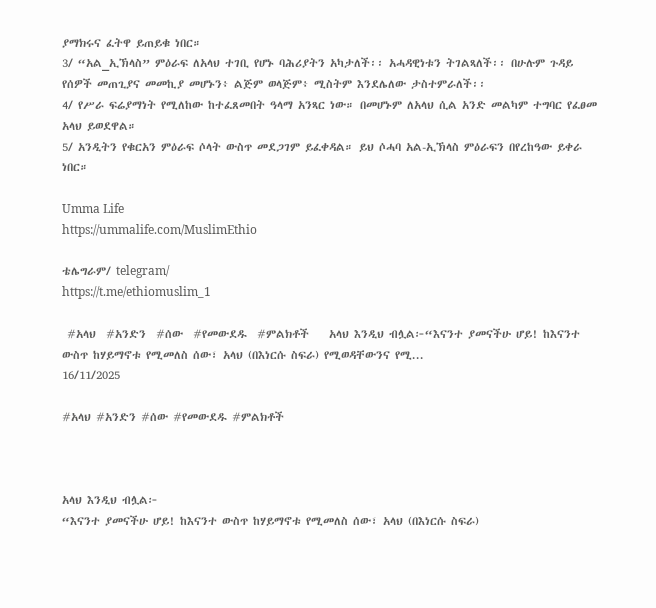ያማክሩና ፈትዋ ይጠይቁ ነበር።
3/ “አል_ኢኽላስ” ምዕራፍ ለአላህ ተገቢ የሆኑ ባሕሪያትን አካታለች፡፡ አሓዳዊነቱን ትገልጻለች፡፡ በሁሉም ጉዳይ የሰዎች መጠጊያና መመኪያ መሆኑን፥ ልጅም ወላጅም፥ ሚስትም እንደሌለው ታስተምራለች፡፡
4/ የሥራ ፍሬያማነት የሚለከው ከተፈጸመበት ዓላማ አንጻር ነው። በመሆኑም ለአላህ ሲል አንድ መልካም ተግባር የፈፀመ አላህ ይወደዋል።
5/ አንዲትን የቁርአን ምዕራፍ ሶላት ውስጥ መደጋገም ይፈቀዳል። ይህ ሶሓባ አል-ኢኽላስ ምዕራፍን በየረከዓው ይቀራ ነበር።

Umma Life
https://ummalife.com/MuslimEthio

ቴሌግራም/ telegram/
https://t.me/ethiomuslim_1

 #አላህ  #አንድን  #ሰው  #የመውደዱ  #ምልክቶች    አላህ እንዲህ ብሏል፦“እናንተ ያመናችሁ ሆይ! ከእናንተ ውስጥ ከሃይማኖቱ የሚመለስ ሰው፣ አላህ (በእነርሱ ስፍራ) የሚወዳቸውንና የሚ...
16/11/2025

#አላህ #አንድን #ሰው #የመውደዱ #ምልክቶች



አላህ እንዲህ ብሏል፦
“እናንተ ያመናችሁ ሆይ! ከእናንተ ውስጥ ከሃይማኖቱ የሚመለስ ሰው፣ አላህ (በእነርሱ ስፍራ)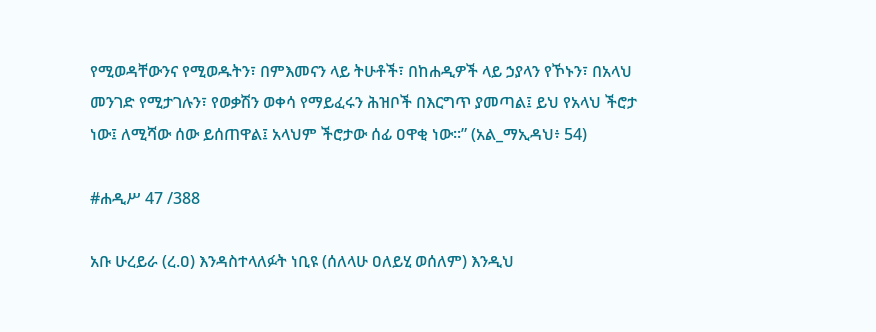የሚወዳቸውንና የሚወዱትን፣ በምእመናን ላይ ትሁቶች፣ በከሐዲዎች ላይ ኃያላን የኾኑን፣ በአላህ መንገድ የሚታገሉን፣ የወቃሽን ወቀሳ የማይፈሩን ሕዝቦች በእርግጥ ያመጣል፤ ይህ የአላህ ችሮታ ነው፤ ለሚሻው ሰው ይሰጠዋል፤ አላህም ችሮታው ሰፊ ዐዋቂ ነው።” (አል_ማኢዳህ፥ 54)

#ሐዲሥ 47 /388

አቡ ሁረይራ (ረ.ዐ) እንዳስተላለፉት ነቢዩ (ሰለላሁ ዐለይሂ ወሰለም) እንዲህ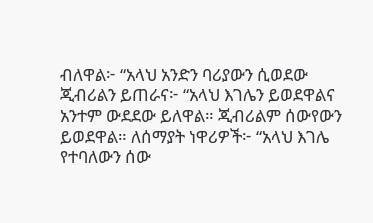ብለዋል፦ “አላህ አንድን ባሪያውን ሲወደው ጂብሪልን ይጠራና፦ “አላህ እገሌን ይወደዋልና አንተም ውደደው ይለዋል። ጂብሪልም ሰውየውን ይወደዋል። ለሰማያት ነዋሪዎች፦ “አላህ እገሌ የተባለውን ሰው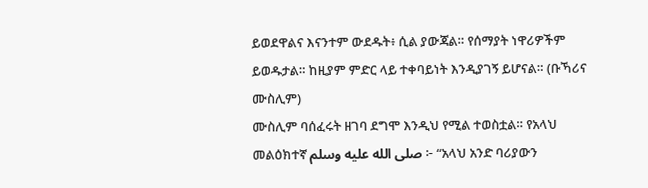ይወደዋልና እናንተም ውደዱት፥ ሲል ያውጃል። የሰማያት ነዋሪዎችም ይወዱታል። ከዚያም ምድር ላይ ተቀባይነት እንዲያገኝ ይሆናል። (ቡኻሪና ሙስሊም)
ሙስሊም ባሰፈሩት ዘገባ ደግሞ እንዲህ የሚል ተወስቷል። የአላህ መልዕክተኛ صلى الله عليه وسلم ፦ “አላህ አንድ ባሪያውን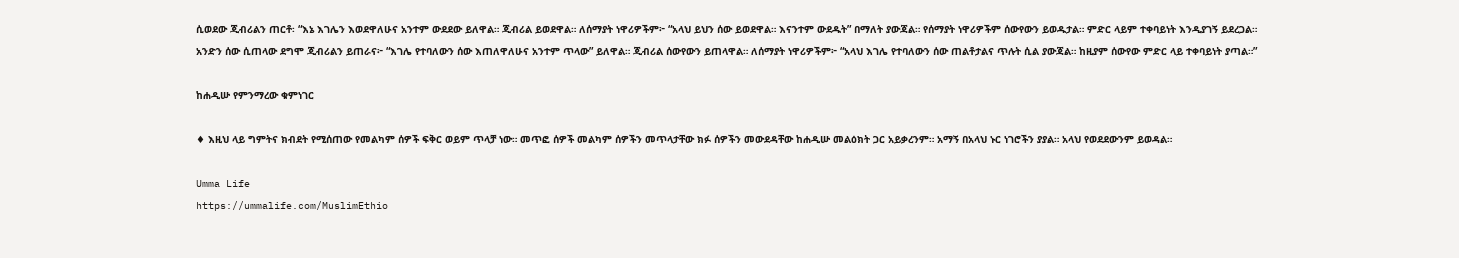ሲወደው ጂብሪልን ጠርቶ፡ “እኔ እገሌን እወደዋለሁና አንተም ውደደው ይለዋል። ጂብሪል ይወደዋል። ለሰማያት ነዋሪዎችም፦ “አላህ ይህን ሰው ይወደዋል። እናንተም ውደዱት” በማለት ያውጃል። የሰማያት ነዋሪዎችም ሰውየውን ይወዱታል። ምድር ላይም ተቀባይነት እንዲያገኝ ይደረጋል።
አንድን ሰው ሲጠላው ደግሞ ጂብሪልን ይጠራና፦ “እገሌ የተባለውን ሰው እጠለዋለሁና አንተም ጥላው” ይለዋል። ጂብሪል ሰውየውን ይጠላዋል። ለሰማያት ነዋሪዎችም፦ “አላህ እገሌ የተባለውን ሰው ጠልቶታልና ጥሉት ሲል ያውጃል። ከዚያም ሰውየው ምድር ላይ ተቀባይነት ያጣል።”

ከሐዲሡ የምንማረው ቁምነገር

♦ እዚህ ላይ ግምትና ክብደት የሚሰጠው የመልካም ሰዎች ፍቅር ወይም ጥላቻ ነው። መጥፎ ሰዎች መልካም ሰዎችን መጥላታቸው ክፉ ሰዎችን መውደዳቸው ከሐዲሡ መልዕክት ጋር አይቃረንም። አማኝ በአላህ ኑር ነገሮችን ያያል። አላህ የወደደውንም ይወዳል።

Umma Life
https://ummalife.com/MuslimEthio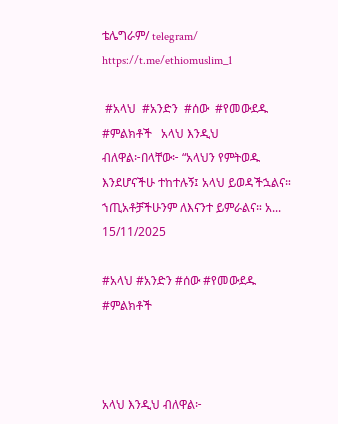ቴሌግራም/ telegram/
https://t.me/ethiomuslim_1

 #አላህ  #አንድን  #ሰው  #የመውደዱ  #ምልክቶች   አላህ እንዲህ ብለዋል፦በላቸው፦ “አላህን የምትወዱ እንደሆናችሁ ተከተሉኝ፤ አላህ ይወዳችኋልና። ኀጢአቶቻችሁንም ለእናንተ ይምራልና። አ...
15/11/2025

#አላህ #አንድን #ሰው #የመውደዱ #ምልክቶች



አላህ እንዲህ ብለዋል፦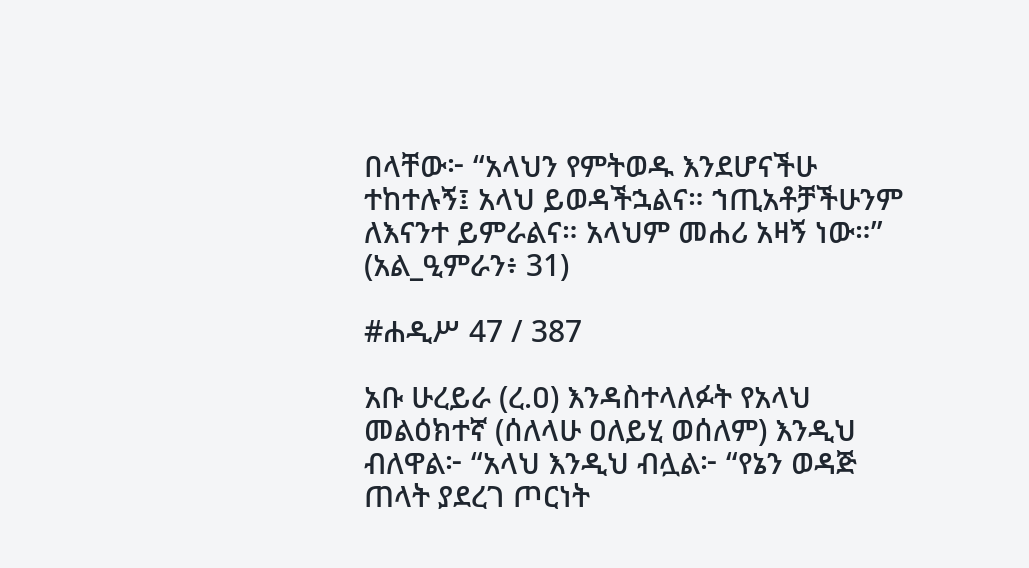በላቸው፦ “አላህን የምትወዱ እንደሆናችሁ ተከተሉኝ፤ አላህ ይወዳችኋልና። ኀጢአቶቻችሁንም ለእናንተ ይምራልና። አላህም መሐሪ አዛኝ ነው።” (አል_ዒምራን፥ 31)

#ሐዲሥ 47 / 387

አቡ ሁረይራ (ረ.ዐ) እንዳስተላለፉት የአላህ መልዕክተኛ (ሰለላሁ ዐለይሂ ወሰለም) እንዲህ ብለዋል፦ “አላህ እንዲህ ብሏል፦ “የኔን ወዳጅ ጠላት ያደረገ ጦርነት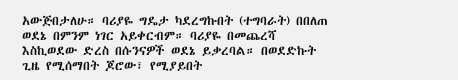አውጅበታለሁ። ባሪያዬ ግዴታ ካደረግኩበት (ተግባራት) በበለጠ ወደኔ በምንም ነገር አይቀርብም። ባሪያዬ በመጨረሻ እስኪወደው ድረስ በሱንናዎች ወደኔ ይቃረባል። በወደድኩት ጊዜ የሚሰማበት ጆሮው፣ የሚያይበት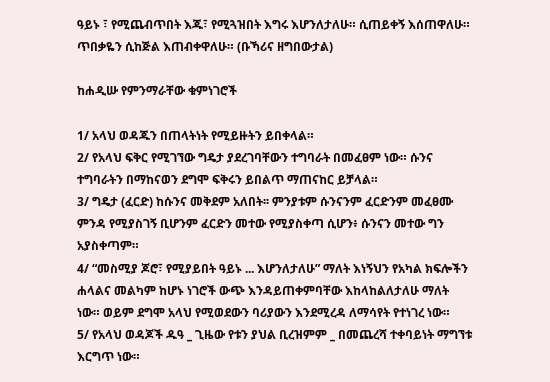ዓይኑ ፣ የሚጨብጥበት እጁ፣ የሚጓዝበት እግሩ እሆንለታለሁ። ሲጠይቀኝ እሰጠዋለሁ። ጥበቃዬን ሲከጅል እጠብቀዋለሁ። (ቡኻሪና ዘግበውታል)

ከሐዲሡ የምንማራቸው ቁምነገሮች

1/ አላህ ወዳጁን በጠላትነት የሚይዙትን ይበቀላል።
2/ የአላህ ፍቅር የሚገኘው ግዴታ ያደረገባቸውን ተግባራት በመፈፀም ነው። ሱንና ተግባራትን በማከናወን ደግሞ ፍቅሩን ይበልጥ ማጠናከር ይቻላል።
3/ ግዴታ (ፈርድ) ከሱንና መቅደም አለበት፡፡ ምንያቱም ሱንናንም ፈርድንም መፈፀሙ ምንዳ የሚያስገኝ ቢሆንም ፈርድን መተው የሚያስቀጣ ሲሆን፥ ሱንናን መተው ግን አያስቀጣም።
4/ “መስሚያ ጆሮ፣ የሚያይበት ዓይኑ ... እሆንለታለሁ” ማለት እነኝህን የአካል ክፍሎችን ሐላልና መልካም ከሆኑ ነገሮች ውጭ እንዳይጠቀምባቸው እከላከልለታለሁ ማለት ነው። ወይም ደግሞ አላህ የሚወደውን ባሪያውን እንደሚረዳ ለማሳየት የተነገረ ነው።
5/ የአላህ ወዳጆች ዱዓ _ ጊዜው የቱን ያህል ቢረዝምም _ በመጨረሻ ተቀባይነት ማግኘቱ እርግጥ ነው።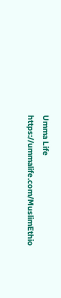Umma Life
https://ummalife.com/MuslimEthio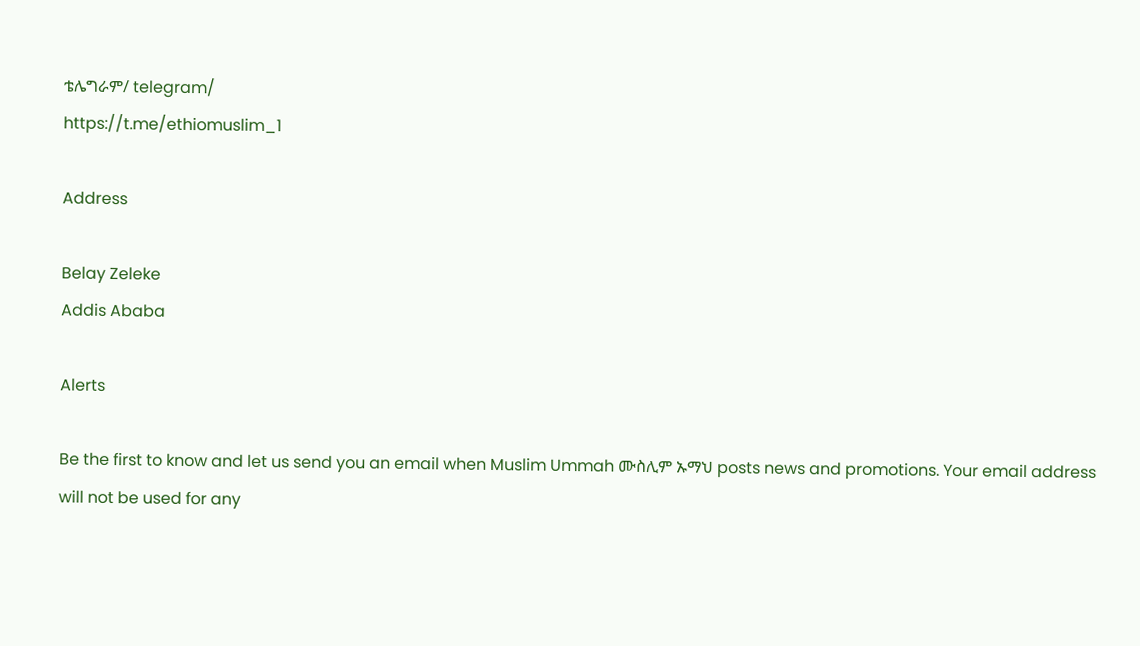ቴሌግራም/ telegram/
https://t.me/ethiomuslim_1

Address

Belay Zeleke
Addis Ababa

Alerts

Be the first to know and let us send you an email when Muslim Ummah ሙስሊም ኡማህ posts news and promotions. Your email address will not be used for any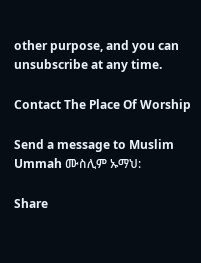other purpose, and you can unsubscribe at any time.

Contact The Place Of Worship

Send a message to Muslim Ummah ሙስሊም ኡማህ:

Share